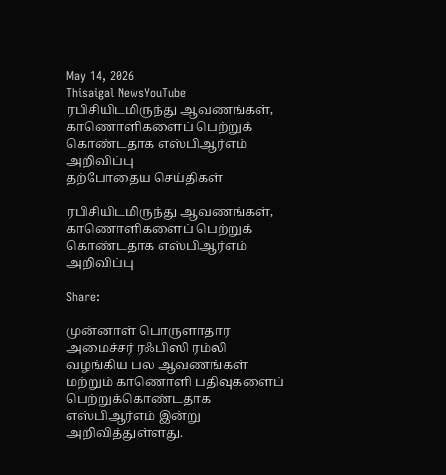May 14, 2026
Thisaigal NewsYouTube
ரபிசியிடமிருந்து ஆவணங்கள், காணொளிகளைப் பெற்றுக் கொண்டதாக எஸ்பிஆர்எம் அறிவிப்பு
தற்போதைய செய்திகள்

ரபிசியிடமிருந்து ஆவணங்கள், காணொளிகளைப் பெற்றுக் கொண்டதாக எஸ்பிஆர்எம் அறிவிப்பு

Share:

முன்னாள் பொருளாதார அமைச்சர் ரஃபிஸி ரம்லி வழங்கிய பல ஆவணங்கள் மற்றும் காணொளி பதிவுகளைப் பெற்றுக்கொண்டதாக எஸ்பிஆர்எம் இன்று அறிவித்துள்ளது.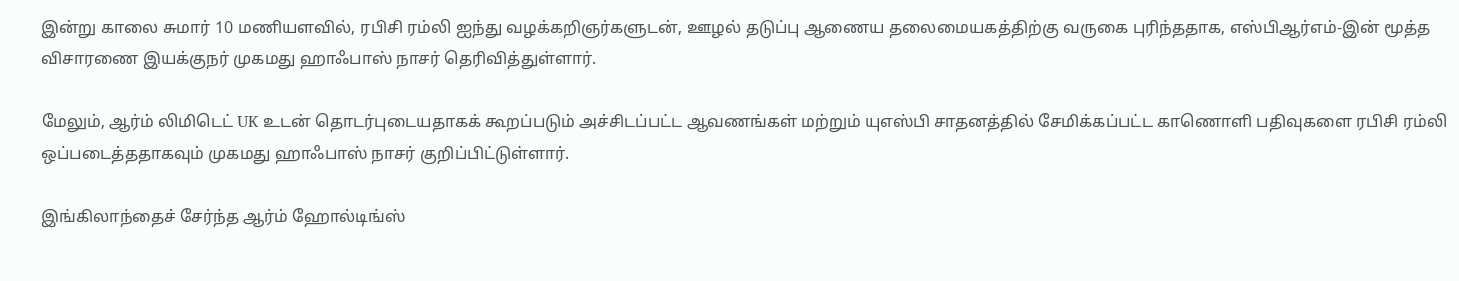இன்று காலை சுமார் 10 மணியளவில், ரபிசி ரம்லி ஐந்து வழக்கறிஞர்களுடன், ஊழல் தடுப்பு ஆணைய தலைமையகத்திற்கு வருகை புரிந்ததாக, எஸ்பிஆர்எம்-இன் மூத்த விசாரணை இயக்குநர் முகமது ஹாஃபாஸ் நாசர் தெரிவித்துள்ளார்.

மேலும், ஆர்ம் லிமிடெட் UK உடன் தொடர்புடையதாகக் கூறப்படும் அச்சிடப்பட்ட ஆவணங்கள் மற்றும் யுஎஸ்பி சாதனத்தில் சேமிக்கப்பட்ட காணொளி பதிவுகளை ரபிசி ரம்லி ஒப்படைத்ததாகவும் முகமது ஹாஃபாஸ் நாசர் குறிப்பிட்டுள்ளார்.

இங்கிலாந்தைச் சேர்ந்த ஆர்ம் ஹோல்டிங்ஸ்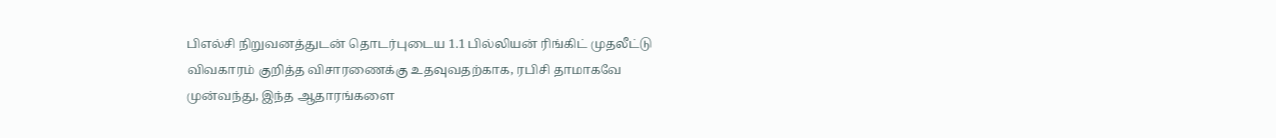பிஎல்சி நிறுவனத்துடன் தொடர்புடைய 1.1 பில்லியன் ரிங்கிட் முதலீட்டு விவகாரம் குறித்த விசாரணைக்கு உதவுவதற்காக, ரபிசி தாமாகவே முன்வந்து, இந்த ஆதாரங்களை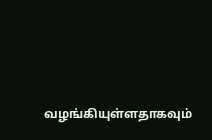வழங்கியுள்ளதாகவும்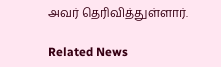அவர் தெரிவித்துள்ளார்.

Related News